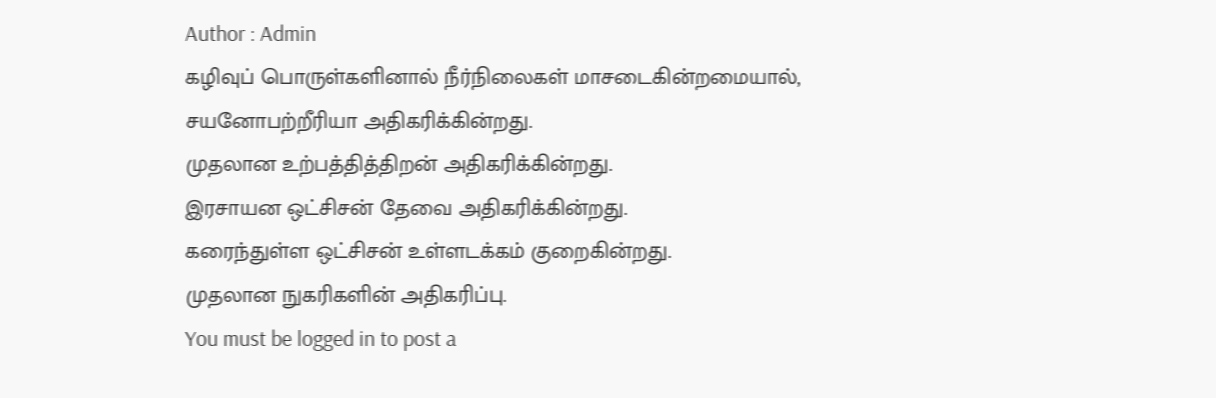Author : Admin
கழிவுப் பொருள்களினால் நீர்நிலைகள் மாசடைகின்றமையால்,
சயனோபற்றீரியா அதிகரிக்கின்றது.
முதலான உற்பத்தித்திறன் அதிகரிக்கின்றது.
இரசாயன ஒட்சிசன் தேவை அதிகரிக்கின்றது.
கரைந்துள்ள ஒட்சிசன் உள்ளடக்கம் குறைகின்றது.
முதலான நுகரிகளின் அதிகரிப்பு.
You must be logged in to post a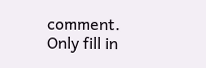comment.
Only fill in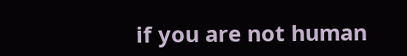if you are not human